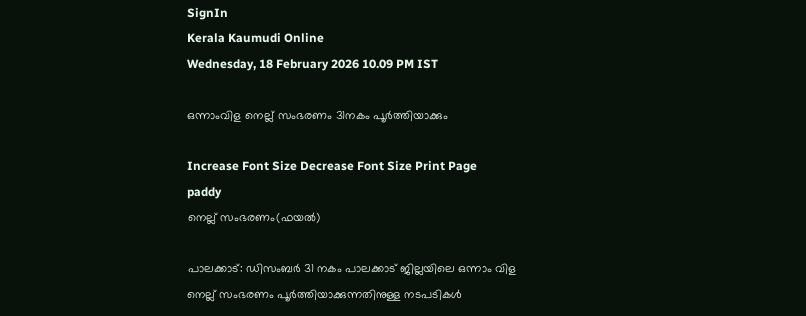SignIn
Kerala Kaumudi Online
Wednesday, 18 February 2026 10.09 PM IST

ഒന്നാംവിള നെല്ല് സംഭരണം 31നകം പൂ‌ർത്തിയാക്കും

Increase Font Size Decrease Font Size Print Page
paddy
നെല്ല് സംഭരണം(ഫയൽ)

പാലക്കാട്: ഡിസംബർ 31 നകം പാലക്കാട് ജില്ലയിലെ ഒന്നാം വിള നെല്ല് സംഭരണം പൂർത്തിയാക്കുന്നതിനുള്ള നടപടികൾ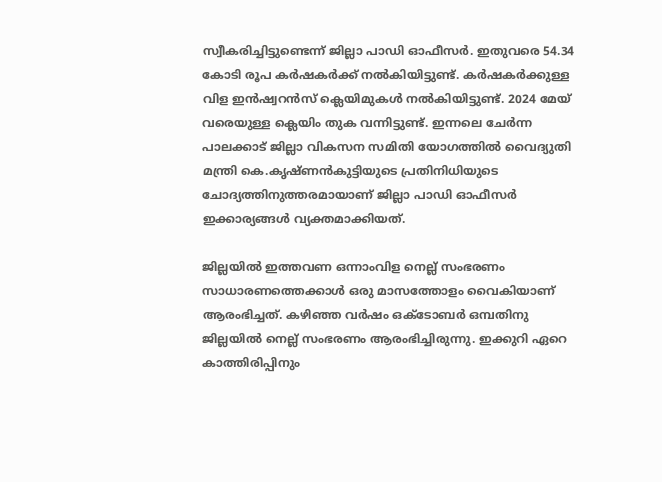സ്വീകരിച്ചിട്ടുണ്ടെന്ന് ജില്ലാ പാഡി ഓഫീസർ. ഇതുവരെ 54.34 കോടി രൂപ കർഷകർക്ക് നൽകിയിട്ടുണ്ട്. കർഷകർക്കുള്ള വിള ഇൻഷ്വറൻസ് ക്ലെയിമുകൾ നൽകിയിട്ടുണ്ട്. 2024 മേയ് വരെയുള്ള ക്ലെയിം തുക വന്നിട്ടുണ്ട്. ഇന്നലെ ചേർന്ന പാലക്കാട് ജില്ലാ വികസന സമിതി യോഗത്തിൽ വൈദ്യുതി മന്ത്രി കെ.കൃഷ്ണൻകുട്ടിയുടെ പ്രതിനിധിയുടെ ചോദ്യത്തിനുത്തരമായാണ് ജില്ലാ പാഡി ഓഫീസർ ഇക്കാര്യങ്ങൾ വ്യക്തമാക്കിയത്.

ജില്ലയിൽ ഇത്തവണ ഒന്നാംവിള നെല്ല് സംഭരണം സാധാരണത്തെക്കാൾ ഒരു മാസത്തോളം വൈകിയാണ് ആരംഭിച്ചത്. കഴിഞ്ഞ വർഷം ഒക്ടോബർ ഒമ്പതിനു ജില്ലയിൽ നെല്ല് സംഭരണം ആരംഭിച്ചിരുന്നു. ഇക്കുറി ഏറെ കാത്തിരിപ്പിനും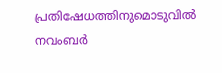പ്രതിഷേധത്തിനുമൊടുവിൽ നവംബർ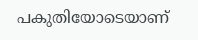പകുതിയോടെയാണ്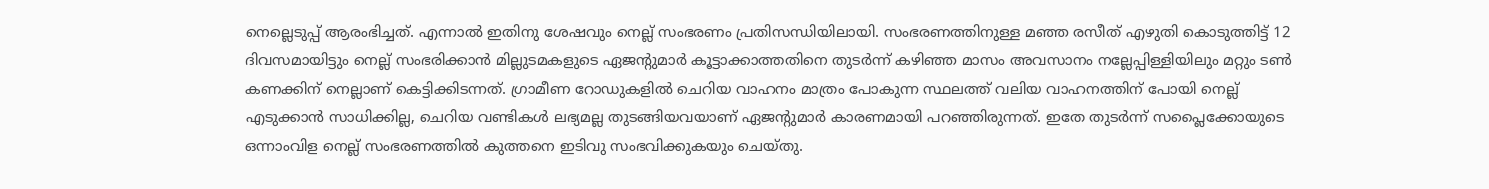നെല്ലെടുപ്പ് ആരംഭിച്ചത്. എന്നാൽ ഇതിനു ശേഷവും നെല്ല് സംഭരണം പ്രതിസന്ധിയിലായി. സംഭരണത്തിനുള്ള മഞ്ഞ രസീത് എഴുതി കൊടുത്തിട്ട് 12 ദിവസമായിട്ടും നെല്ല് സംഭരിക്കാൻ മില്ലുടമകളുടെ ഏജന്റുമാർ കൂട്ടാക്കാത്തതിനെ തുടർന്ന് കഴിഞ്ഞ മാസം അവസാനം നല്ലേപ്പിള്ളിയിലും മറ്റും ടൺ കണക്കിന് നെല്ലാണ് കെട്ടിക്കിടന്നത്. ഗ്രാമീണ റോഡുകളിൽ ചെറിയ വാഹനം മാത്രം പോകുന്ന സ്ഥലത്ത് വലിയ വാഹനത്തിന് പോയി നെല്ല് എടുക്കാൻ സാധിക്കില്ല, ചെറിയ വണ്ടികൾ ലഭ്യമല്ല തുടങ്ങിയവയാണ് ഏജൻ്റുമാർ കാരണമായി പറഞ്ഞിരുന്നത്. ഇതേ തുടർന്ന് സപ്ലൈക്കോയുടെ ഒന്നാംവിള നെല്ല് സംഭരണത്തിൽ കുത്തനെ ഇടിവു സംഭവിക്കുകയും ചെയ്തു.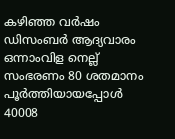കഴിഞ്ഞ വർഷം ഡിസംബർ ആദ്യവാരം ഒന്നാംവിള നെല്ല് സംഭരണം 80 ശതമാനം പൂർത്തിയായപ്പോൾ 40008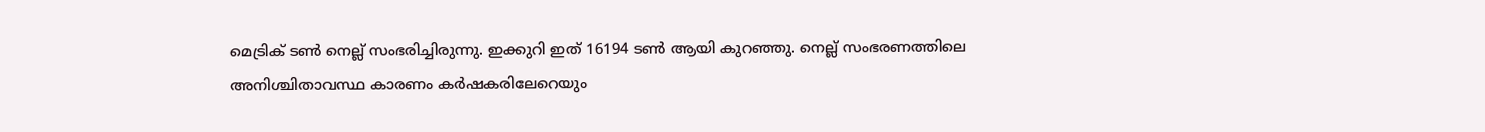മെട്രിക് ടൺ നെല്ല് സംഭരിച്ചിരുന്നു. ഇക്കുറി ഇത് 16194 ടൺ ആയി കുറഞ്ഞു. നെല്ല് സംഭരണത്തിലെ അനിശ്ചിതാവസ്ഥ കാരണം കർഷകരിലേറെയും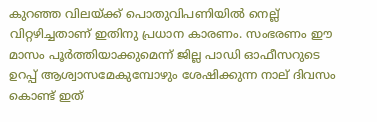കുറഞ്ഞ വിലയ്ക്ക് പൊതുവിപണിയിൽ നെല്ല് വിറ്റഴിച്ചതാണ് ഇതിനു പ്രധാന കാരണം. സംഭരണം ഈ മാസം പൂർത്തിയാക്കുമെന്ന് ജില്ല പാഡി ഓഫീസറുടെ ഉറപ്പ് ആശ്വാസമേകുമ്പോഴും ശേഷിക്കുന്ന നാല് ദിവസം കൊണ്ട് ഇത്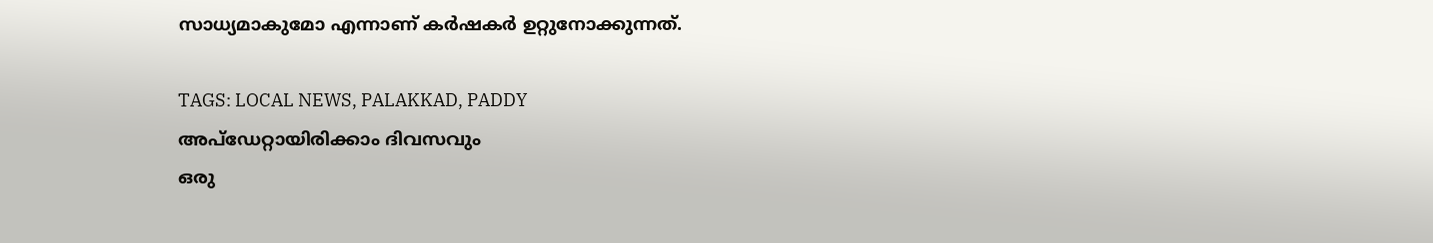സാധ്യമാകുമോ എന്നാണ് കർഷകർ ഉറ്റുനോക്കുന്നത്.

TAGS: LOCAL NEWS, PALAKKAD, PADDY
അപ്ഡേറ്റായിരിക്കാം ദിവസവും
ഒരു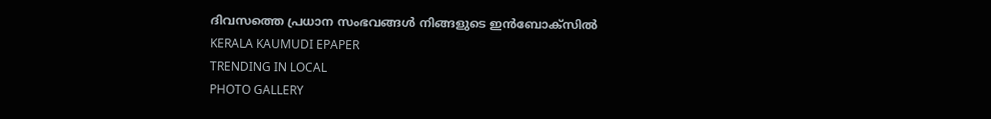ദിവസത്തെ പ്രധാന സംഭവങ്ങൾ നിങ്ങളുടെ ഇൻബോക്സിൽ
KERALA KAUMUDI EPAPER
TRENDING IN LOCAL
PHOTO GALLERY